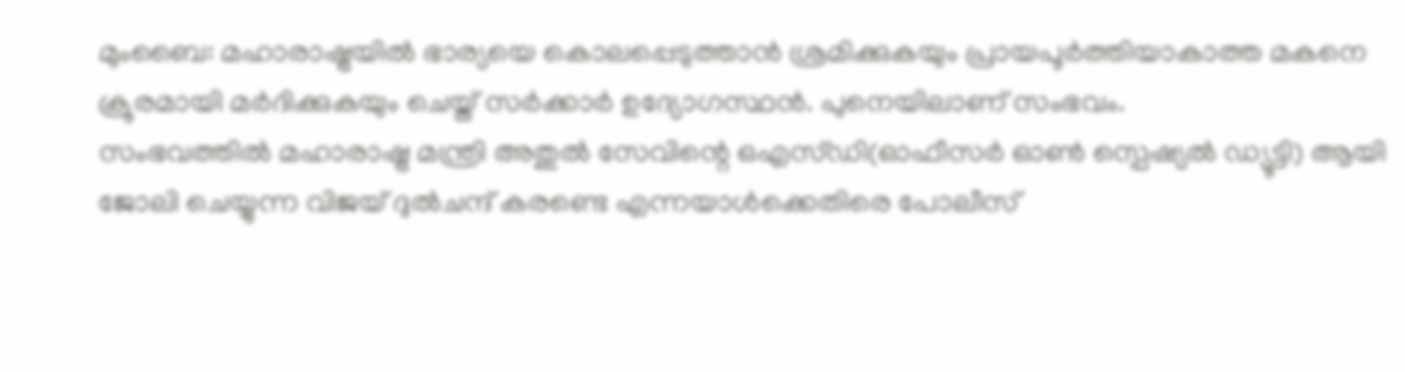മുംബൈ: മഹാരാഷ്ട്രയിൽ ഭാര്യയെ കൊലപ്പെടുത്താൻ ശ്രമിക്കുകയും പ്രായപൂർത്തിയാകാത്ത മകനെ ക്രൂരമായി മർദിക്കുകയും ചെയ്ത് സർക്കാർ ഉദ്യോഗസ്ഥൻ. പുനെയിലാണ് സംഭവം.
സംഭവത്തിൽ മഹാരാഷ്ട്ര മന്ത്രി അതുൽ സേവിന്റെ ഒഎസ്ഡി(ഓഫീസർ ഓൺ സ്പെഷ്യൽ ഡ്യൂട്ടി) ആയി ജോലി ചെയ്യുന്ന വിജയ് ദുൽചന്ദ് കരണ്ടെ എന്നയാൾക്കെതിരെ പോലീസ്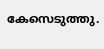കേസെടുത്തു.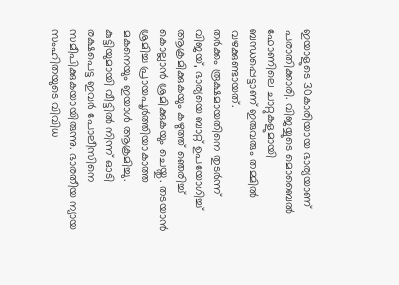ഇയാളുടെ 30കാരിയായ ഭാര്യയാണ് പരാതിക്കാരി. വിജയ്യുടെ മൊബൈൽ ഫോണിലെ ചാറ്റുകളുമായി ബന്ധപ്പെട്ടാണ് ഇരുവരും തമ്മിൽ വഴക്കുണ്ടായത്.
തർക്കം രൂക്ഷമായതിനെ തുടർന്ന് വിജയ്, ഭാര്യയെ ബാറ്റ് ഉപയോഗിച്ച് ആക്രമിക്കുകയും കഴുത്ത് ഞെരിച്ച് കൊല്ലാൻ ശ്രമിക്കുകയും ചെയ്തു. തടയാൻ ശ്രമിച്ച പ്രായപൂർത്തിയാകാത്ത മകനെയും ഇയാൾ ആക്രമിച്ചു.
കുട്ടിയുമായി വീട്ടിൽ നിന്ന് ഓടി രക്ഷപെട്ട ഇവർ പോലീസിനെ സമീപിക്കുകയായിരുന്നു. ഭാരതീയ ന്യായ സംഹിതയുടെ വിവിധ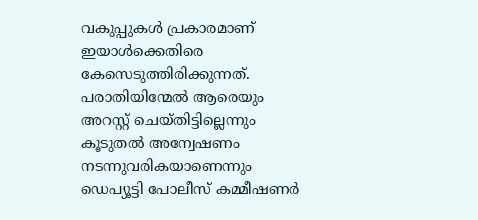വകുപ്പുകൾ പ്രകാരമാണ് ഇയാൾക്കെതിരെ കേസെടുത്തിരിക്കുന്നത്.
പരാതിയിന്മേൽ ആരെയും അറസ്റ്റ് ചെയ്തിട്ടില്ലെന്നും കൂടുതൽ അന്വേഷണം നടന്നുവരികയാണെന്നും ഡെപ്യൂട്ടി പോലീസ് കമ്മീഷണർ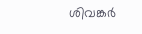ശിവങ്കർ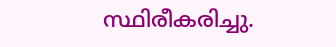സ്ഥിരീകരിച്ചു.